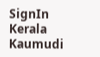SignIn
Kerala Kaumudi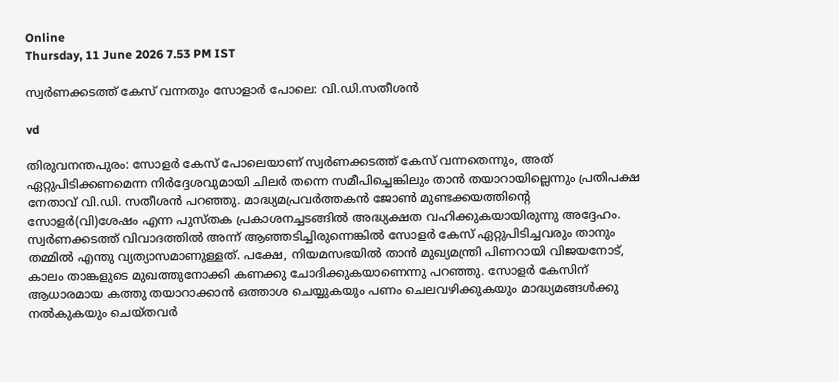Online
Thursday, 11 June 2026 7.53 PM IST

സ്വർണക്കടത്ത് കേസ് വന്നതും സോളാർ പോലെ: വി.ഡി.സതീശൻ

vd

തിരുവനന്തപുരം: സോളർ കേസ് പോലെയാണ് സ്വർണക്കടത്ത് കേസ് വന്നതെന്നും, അത് ഏറ്റുപിടിക്കണമെന്ന നിർദ്ദേശവുമായി ചിലർ തന്നെ സമീപിച്ചെങ്കിലും താൻ തയാറായില്ലെന്നും പ്രതിപക്ഷ നേതാവ് വി.ഡി. സതീശൻ പറഞ്ഞു. മാദ്ധ്യമപ്രവർത്തകൻ ജോൺ മുണ്ടക്കയത്തിന്റെ സോളർ(വി)ശേഷം എന്ന പുസ്തക പ്രകാശനച്ചടങ്ങിൽ അദ്ധ്യക്ഷത വഹിക്കുകയായിരുന്നു അദ്ദേഹം.
സ്വർണക്കടത്ത് വിവാദത്തിൽ അന്ന് ആഞ്ഞടിച്ചിരുന്നെങ്കിൽ സോളർ കേസ് ഏറ്റുപിടിച്ചവരും താനും തമ്മിൽ എന്തു വ്യത്യാസമാണുള്ളത്. പക്ഷേ, നിയമസഭയിൽ താൻ മുഖ്യമന്ത്രി പിണറായി വിജയനോട്, കാലം താങ്കളുടെ മുഖത്തുനോക്കി കണക്കു ചോദിക്കുകയാണെന്നു പറഞ്ഞു. സോളർ കേസിന് ആധാരമായ കത്തു തയാറാക്കാൻ ഒത്താശ ചെയ്യുകയും പണം ചെലവഴിക്കുകയും മാദ്ധ്യമങ്ങൾക്കു നൽകുകയും ചെയ്തവർ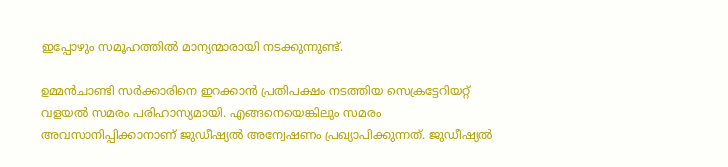ഇപ്പോഴും സമൂഹത്തിൽ മാന്യന്മാരായി നടക്കുന്നുണ്ട്.

ഉമ്മൻചാണ്ടി സർക്കാരിനെ ഇറക്കാൻ പ്രതിപക്ഷം നടത്തിയ സെക്രട്ടേറിയറ്റ് വളയൽ സമരം പരിഹാസ്യമായി. എങ്ങനെയെങ്കിലും സമരം അവസാനിപ്പിക്കാനാണ് ജുഡീഷ്യൽ അന്വേഷണം പ്രഖ്യാപിക്കുന്നത്. ജുഡീഷ്യൽ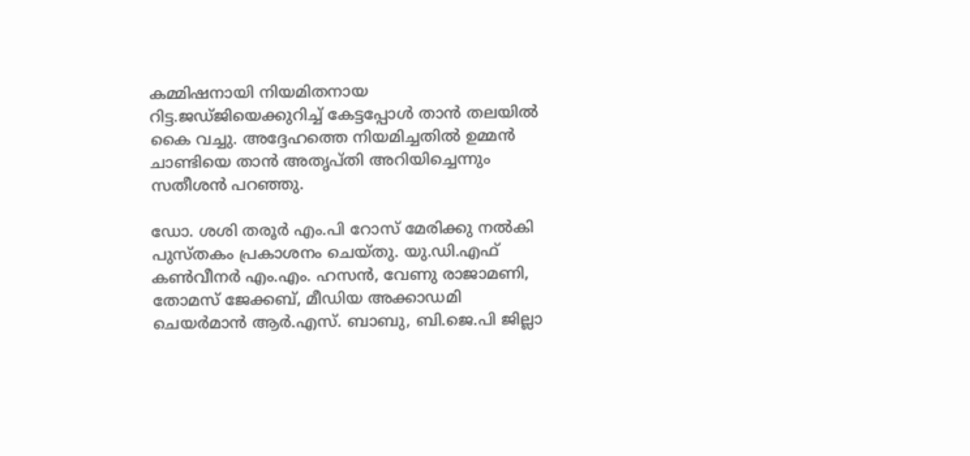കമ്മിഷനായി നിയമിതനായ റിട്ട.ജഡ്ജിയെക്കുറിച്ച് കേട്ടപ്പോൾ താൻ തലയിൽ കൈ വച്ചു. അദ്ദേഹത്തെ നിയമിച്ചതിൽ ഉമ്മൻ ചാണ്ടിയെ താൻ അതൃപ്തി അറിയിച്ചെന്നും സതീശൻ പറഞ്ഞു.

ഡോ. ശശി തരൂർ എം.പി റോസ് മേരിക്കു നൽകി പുസ്തകം പ്രകാശനം ചെയ്തു. യു.ഡി.എഫ് കൺവീനർ എം.എം. ഹസൻ, വേണു രാജാമണി, തോമസ് ജേക്കബ്, മീഡിയ അക്കാഡമി ചെയർമാൻ ആർ.എസ്. ബാബു, ബി.ജെ.പി ജില്ലാ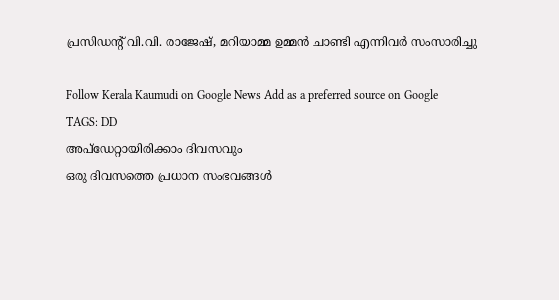പ്രസിഡന്റ് വി.വി. രാജേഷ്, മറിയാമ്മ ഉമ്മൻ ചാണ്ടി എന്നിവർ സംസാരിച്ചു

Follow Kerala Kaumudi on Google News Add as a preferred source on Google
TAGS: DD
അപ്ഡേറ്റായിരിക്കാം ദിവസവും
ഒരു ദിവസത്തെ പ്രധാന സംഭവങ്ങൾ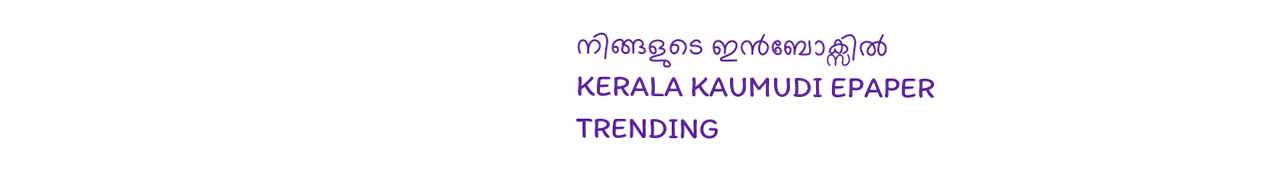നിങ്ങളുടെ ഇൻബോക്സിൽ
KERALA KAUMUDI EPAPER
TRENDING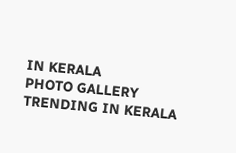IN KERALA
PHOTO GALLERY
TRENDING IN KERALA